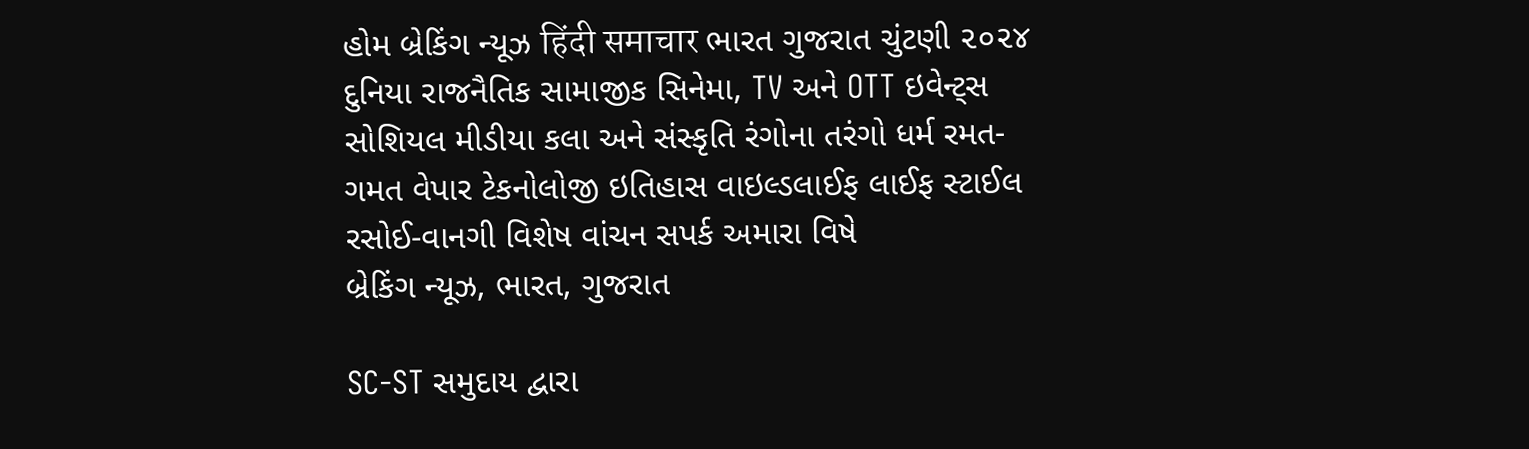હોમ બ્રેકિંગ ન્યૂઝ हिंदी समाचार ભારત ગુજરાત ચુંટણી ૨૦૨૪ દુનિયા રાજનૈતિક સામાજીક સિનેમા, TV અને OTT ઇવેન્ટ્સ સોશિયલ મીડીયા કલા અને સંસ્કૃતિ રંગોના તરંગો ધર્મ રમત-ગમત વેપાર ટેકનોલોજી ઇતિહાસ વાઇલ્ડલાઈફ લાઈફ સ્ટાઈલ રસોઈ-વાનગી વિશેષ વાંચન સપર્ક અમારા વિષે
બ્રેકિંગ ન્યૂઝ, ભારત, ગુજરાત

SC-ST સમુદાય દ્વારા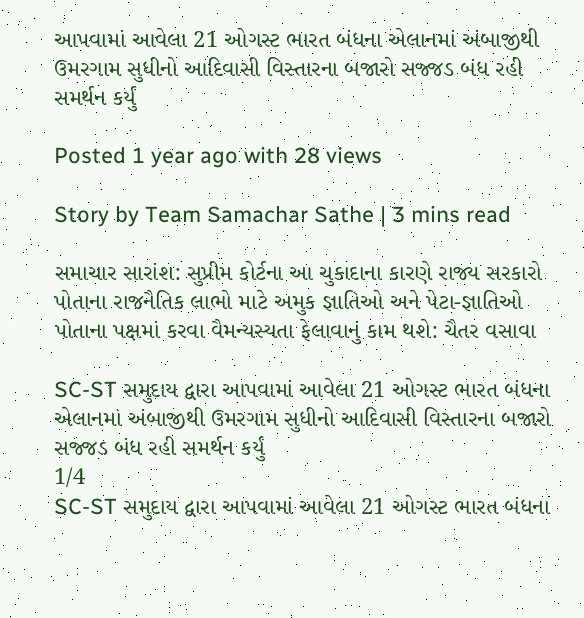આપવામાં આવેલા 21 ઓગસ્ટ ભારત બંધના એલાનમાં અંબાજીથી ઉમરગામ સુધીનો આદિવાસી વિસ્તારના બજારો સજ્જડ બંધ રહી સમર્થન કર્યું

Posted 1 year ago with 28 views

Story by Team Samachar Sathe | 3 mins read

સમાચાર સારાંશ: સુપ્રીમ કોર્ટના આ ચુકાદાના કારણે રાજ્ય સરકારો પોતાના રાજનૈતિક લાભો માટે અમુક જ્ઞાતિઓ અને પેટા-જ્ઞાતિઓ પોતાના પક્ષમાં કરવા વૈમન્યસ્યતા ફેલાવાનું કામ થશે: ચૈતર વસાવા

SC-ST સમુદાય દ્વારા આપવામાં આવેલા 21 ઓગસ્ટ ભારત બંધના એલાનમાં અંબાજીથી ઉમરગામ સુધીનો આદિવાસી વિસ્તારના બજારો સજ્જડ બંધ રહી સમર્થન કર્યું
1/4
SC-ST સમુદાય દ્વારા આપવામાં આવેલા 21 ઓગસ્ટ ભારત બંધના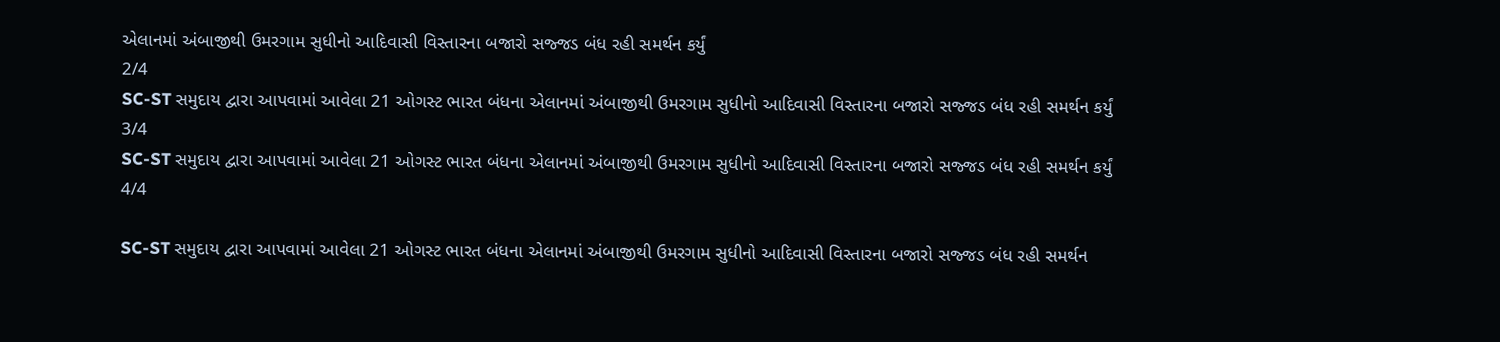એલાનમાં અંબાજીથી ઉમરગામ સુધીનો આદિવાસી વિસ્તારના બજારો સજ્જડ બંધ રહી સમર્થન કર્યું
2/4
SC-ST સમુદાય દ્વારા આપવામાં આવેલા 21 ઓગસ્ટ ભારત બંધના એલાનમાં અંબાજીથી ઉમરગામ સુધીનો આદિવાસી વિસ્તારના બજારો સજ્જડ બંધ રહી સમર્થન કર્યું
3/4
SC-ST સમુદાય દ્વારા આપવામાં આવેલા 21 ઓગસ્ટ ભારત બંધના એલાનમાં અંબાજીથી ઉમરગામ સુધીનો આદિવાસી વિસ્તારના બજારો સજ્જડ બંધ રહી સમર્થન કર્યું
4/4

SC-ST સમુદાય દ્વારા આપવામાં આવેલા 21 ઓગસ્ટ ભારત બંધના એલાનમાં અંબાજીથી ઉમરગામ સુધીનો આદિવાસી વિસ્તારના બજારો સજ્જડ બંધ રહી સમર્થન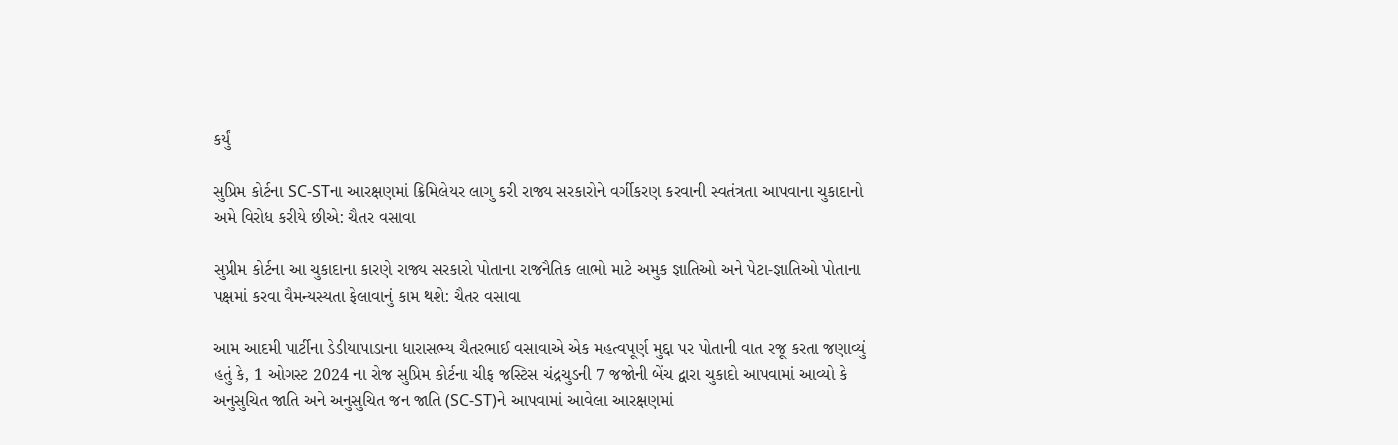કર્યું

સુપ્રિમ કોર્ટના SC-STના આરક્ષણમાં ક્રિમિલેયર લાગુ કરી રાજ્ય સરકારોને વર્ગીકરણ કરવાની સ્વતંત્રતા આપવાના ચુકાદાનો અમે વિરોધ કરીયે છીએ: ચૈતર વસાવા

સુપ્રીમ કોર્ટના આ ચુકાદાના કારણે રાજ્ય સરકારો પોતાના રાજનૈતિક લાભો માટે અમુક જ્ઞાતિઓ અને પેટા-જ્ઞાતિઓ પોતાના પક્ષમાં કરવા વૈમન્યસ્યતા ફેલાવાનું કામ થશે: ચૈતર વસાવા

આમ આદમી પાર્ટીના ડેડીયાપાડાના ધારાસભ્ય ચૈતરભાઈ વસાવાએ એક મહત્વપૂર્ણ મુદ્દા પર પોતાની વાત રજૂ કરતા જણાવ્યું હતું કે, 1 ઓગસ્ટ 2024 ના રોજ સુપ્રિમ કોર્ટના ચીફ જસ્ટિસ ચંદ્રચુડની 7 જજોની બેંચ દ્વારા ચુકાદો આપવામાં આવ્યો કે અનુસુચિત જાતિ અને અનુસુચિત જન જાતિ (SC-ST)ને આપવામાં આવેલા આરક્ષણમાં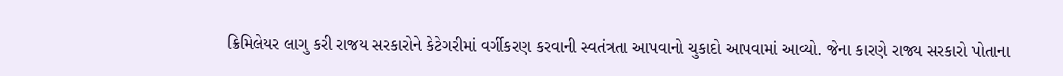ક્રિમિલેયર લાગુ કરી રાજય સરકારોને કેટેગરીમાં વર્ગીકરણ કરવાની સ્વતંત્રતા આપવાનો ચુકાદો આપવામાં આવ્યો. જેના કારણે રાજ્ય સરકારો પોતાના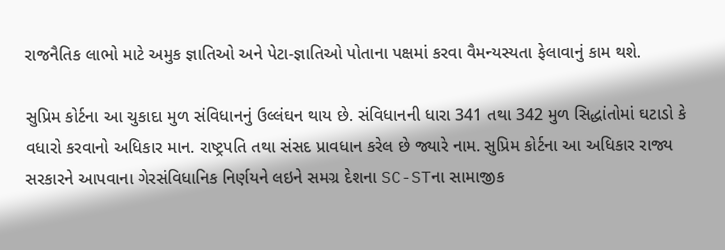રાજનૈતિક લાભો માટે અમુક જ્ઞાતિઓ અને પેટા-જ્ઞાતિઓ પોતાના પક્ષમાં કરવા વૈમન્યસ્યતા ફેલાવાનું કામ થશે.

સુપ્રિમ કોર્ટના આ ચુકાદા મુળ સંવિધાનનું ઉલ્લંઘન થાય છે. સંવિધાનની ધારા 341 તથા 342 મુળ સિદ્ધાંતોમાં ઘટાડો કે વધારો કરવાનો અધિકાર માન. રાષ્ટ્રપતિ તથા સંસદ પ્રાવધાન કરેલ છે જ્યારે નામ. સુપ્રિમ કોર્ટના આ અધિકાર રાજ્ય સરકારને આપવાના ગેરસંવિધાનિક નિર્ણયને લઇને સમગ્ર દેશના SC-STના સામાજીક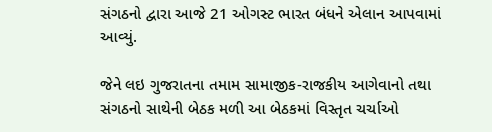સંગઠનો દ્વારા આજે 21 ઓગસ્ટ ભારત બંધને એલાન આપવામાં આવ્યું.

જેને લઇ ગુજરાતના તમામ સામાજીક-રાજકીય આગેવાનો તથા સંગઠનો સાથેની બેઠક મળી આ બેઠકમાં વિસ્તૃત ચર્ચાઓ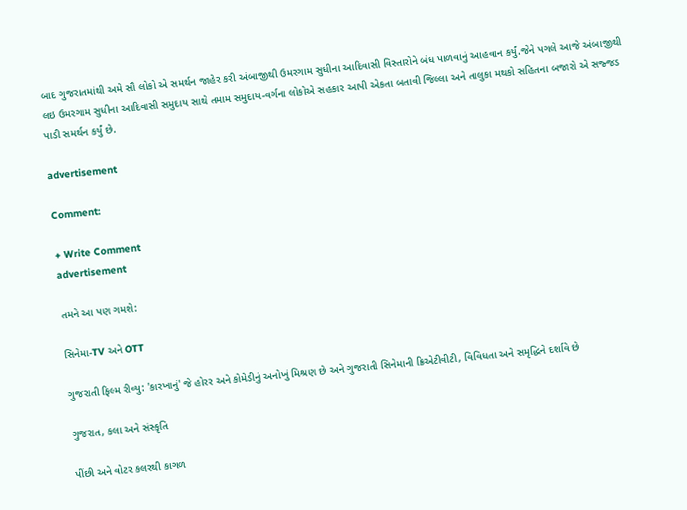બાદ ગુજરાતમાંથી અમે સૌ લોકો એ સમર્થન જાહેર કરી અંબાજીથી ઉમરગામ સુધીના આદિવાસી વિસ્તારોને બંધ પાળવાનું આહવાન કર્યું.જેને પગલે આજે અંબાજીથી લઇ ઉમરગામ સુધીના આદિવાસી સમુદાય સાથે તમામ સમુદાય-વર્ગના લોકોએ સહકાર આપી એકતા બતાવી જિલ્લા અને તાલુકા મથકો સહિતના બજારો એ સજ્જડ પાડી સમર્થન કર્યું છે.

advertisement

Comment:

+ Write Comment
advertisement

તમને આ પણ ગમશે:

સિનેમા-TV અને OTT

ગુજરાતી ફિલ્મ રીવ્યુ: 'કારખાનું' જે હોરર અને કોમેડીનું અનોખું મિશ્રણ છે અને ગુજરાતી સિનેમાની ક્રિએટીવીટી, વિવિધતા અને સમૃદ્ધિને દર્શાવે છે

ગુજરાત, કલા અને સંસ્કૃતિ

પીંછી અને વોટર કલરથી કાગળ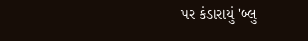પર કંડારાયું 'બ્લુ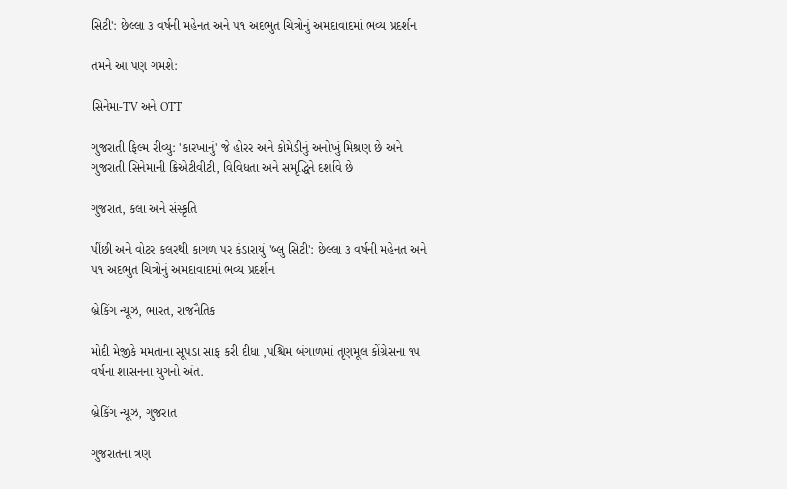સિટી': છેલ્લા ૩ વર્ષની મહેનત અને ૫૧ અદભુત ચિત્રોનું અમદાવાદમાં ભવ્ય પ્રદર્શન

તમને આ પણ ગમશે:

સિનેમા-TV અને OTT

ગુજરાતી ફિલ્મ રીવ્યુ: 'કારખાનું' જે હોરર અને કોમેડીનું અનોખું મિશ્રણ છે અને ગુજરાતી સિનેમાની ક્રિએટીવીટી, વિવિધતા અને સમૃદ્ધિને દર્શાવે છે

ગુજરાત, કલા અને સંસ્કૃતિ

પીંછી અને વોટર કલરથી કાગળ પર કંડારાયું 'બ્લુ સિટી': છેલ્લા ૩ વર્ષની મહેનત અને ૫૧ અદભુત ચિત્રોનું અમદાવાદમાં ભવ્ય પ્રદર્શન

બ્રેકિંગ ન્યૂઝ, ભારત, રાજનૈતિક

મોદી મેજીકે મમતાના સૂપડા સાફ કરી દીધા ,પશ્ચિમ બંગાળમાં તૃણમૂલ કોંગ્રેસના ૧૫ વર્ષના શાસનના યુગનો અંત.

બ્રેકિંગ ન્યૂઝ, ગુજરાત

ગુજરાતના ત્રણ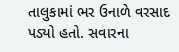તાલુકામાં ભર ઉનાળે વરસાદ પડ્યો હતો. સવારના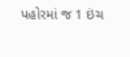પહોરમાં જ 1 ઇંચ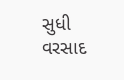સુધી વરસાદ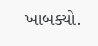ખાબક્યો.